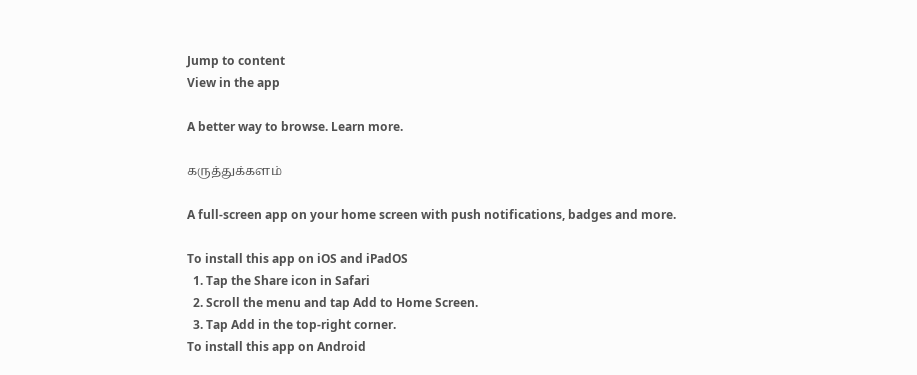Jump to content
View in the app

A better way to browse. Learn more.

கருத்துக்களம்

A full-screen app on your home screen with push notifications, badges and more.

To install this app on iOS and iPadOS
  1. Tap the Share icon in Safari
  2. Scroll the menu and tap Add to Home Screen.
  3. Tap Add in the top-right corner.
To install this app on Android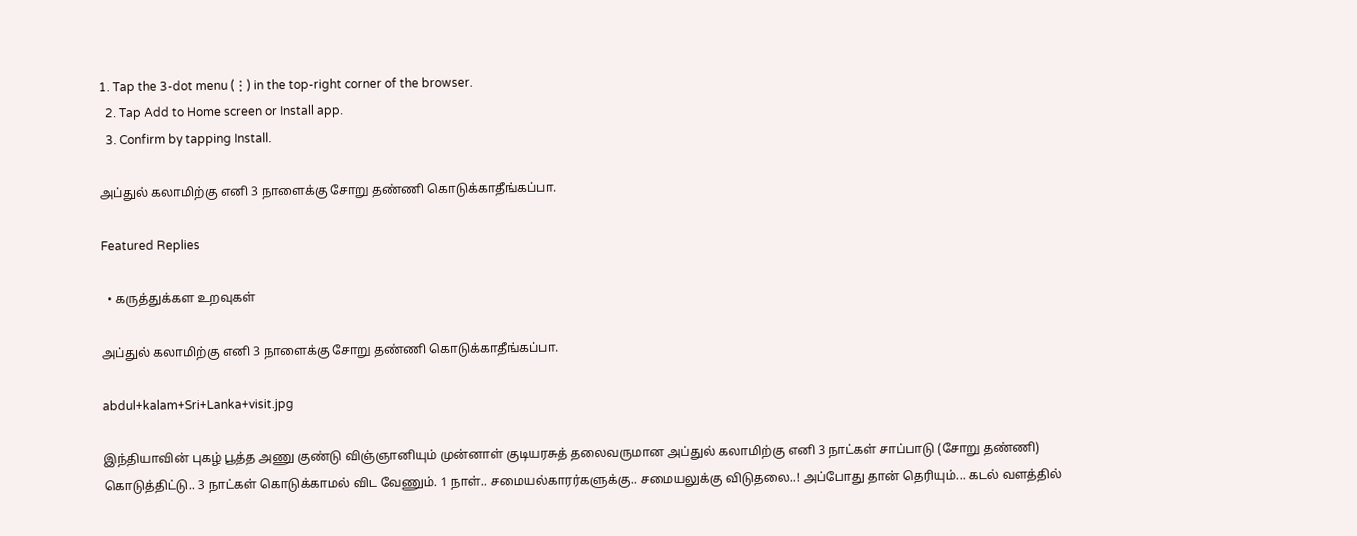1. Tap the 3-dot menu (⋮) in the top-right corner of the browser.
  2. Tap Add to Home screen or Install app.
  3. Confirm by tapping Install.

அப்துல் கலாமிற்கு எனி 3 நாளைக்கு சோறு தண்ணி கொடுக்காதீங்கப்பா.

Featured Replies

  • கருத்துக்கள உறவுகள்

அப்துல் கலாமிற்கு எனி 3 நாளைக்கு சோறு தண்ணி கொடுக்காதீங்கப்பா.

abdul+kalam+Sri+Lanka+visit.jpg

இந்தியாவின் புகழ் பூத்த அணு குண்டு விஞ்ஞானியும் முன்னாள் குடியரசுத் தலைவருமான அப்துல் கலாமிற்கு எனி 3 நாட்கள் சாப்பாடு (சோறு தண்ணி) கொடுத்திட்டு.. 3 நாட்கள் கொடுக்காமல் விட வேணும். 1 நாள்.. சமையல்காரர்களுக்கு.. சமையலுக்கு விடுதலை..! அப்போது தான் தெரியும்... கடல் வளத்தில்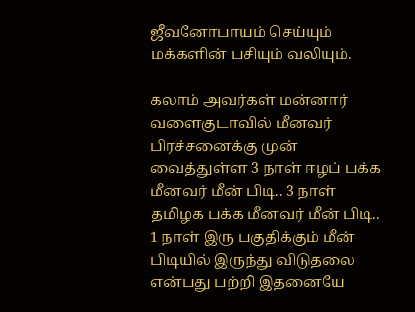ஜீவனோபாயம் செய்யும் மக்களின் பசியும் வலியும்.

கலாம் அவர்கள் மன்னார் வளைகுடாவில் மீனவர் பிரச்சனைக்கு முன் வைத்துள்ள 3 நாள் ஈழப் பக்க மீனவர் மீன் பிடி.. 3 நாள் தமிழக பக்க மீனவர் மீன் பிடி.. 1 நாள் இரு பகுதிக்கும் மீன் பிடியில் இருந்து விடுதலை என்பது பற்றி இதனையே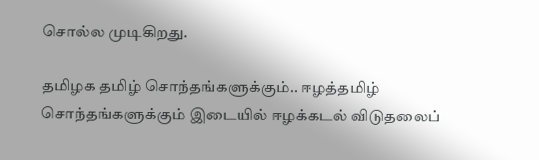சொல்ல முடிகிறது.

தமிழக தமிழ் சொந்தங்களுக்கும்.. ஈழத்தமிழ் சொந்தங்களுக்கும் இடையில் ஈழக்கடல் விடுதலைப்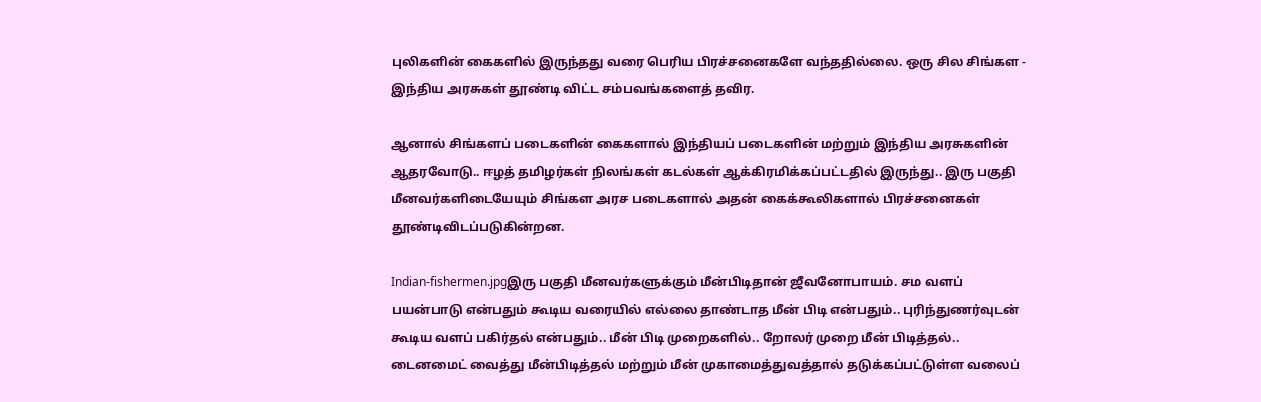புலிகளின் கைகளில் இருந்தது வரை பெரிய பிரச்சனைகளே வந்ததில்லை. ஒரு சில சிங்கள - இந்திய அரசுகள் தூண்டி விட்ட சம்பவங்களைத் தவிர.

ஆனால் சிங்களப் படைகளின் கைகளால் இந்தியப் படைகளின் மற்றும் இந்திய அரசுகளின் ஆதரவோடு.. ஈழத் தமிழர்கள் நிலங்கள் கடல்கள் ஆக்கிரமிக்கப்பட்டதில் இருந்து.. இரு பகுதி மீனவர்களிடையேயும் சிங்கள அரச படைகளால் அதன் கைக்கூலிகளால் பிரச்சனைகள் தூண்டிவிடப்படுகின்றன.

Indian-fishermen.jpgஇரு பகுதி மீனவர்களுக்கும் மீன்பிடிதான் ஜீவனோபாயம். சம வளப் பயன்பாடு என்பதும் கூடிய வரையில் எல்லை தாண்டாத மீன் பிடி என்பதும்.. புரிந்துணர்வுடன் கூடிய வளப் பகிர்தல் என்பதும்.. மீன் பிடி முறைகளில்.. றோலர் முறை மீன் பிடித்தல்.. டைனமைட் வைத்து மீன்பிடித்தல் மற்றும் மீன் முகாமைத்துவத்தால் தடுக்கப்பட்டுள்ள வலைப்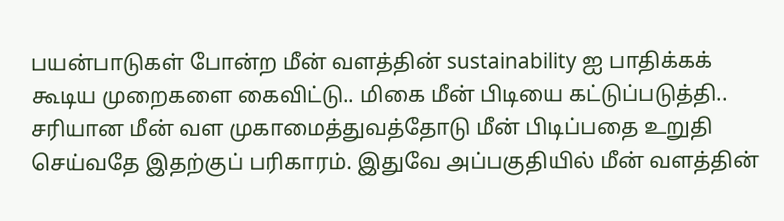பயன்பாடுகள் போன்ற மீன் வளத்தின் sustainability ஐ பாதிக்கக் கூடிய முறைகளை கைவிட்டு.. மிகை மீன் பிடியை கட்டுப்படுத்தி.. சரியான மீன் வள முகாமைத்துவத்தோடு மீன் பிடிப்பதை உறுதி செய்வதே இதற்குப் பரிகாரம். இதுவே அப்பகுதியில் மீன் வளத்தின்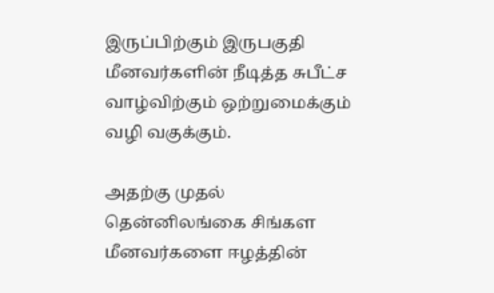இருப்பிற்கும் இருபகுதி மீனவர்களின் நீடித்த சுபீட்ச வாழ்விற்கும் ஒற்றுமைக்கும் வழி வகுக்கும்.

அதற்கு முதல் தென்னிலங்கை சிங்கள மீனவர்களை ஈழத்தின்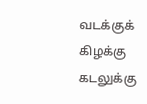வடக்குக் கிழக்கு கடலுக்கு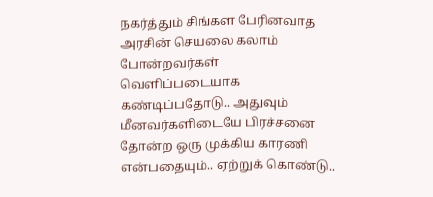நகர்த்தும் சிங்கள பேரினவாத அரசின் செயலை கலாம் போன்றவர்கள் வெளிப்படையாக கண்டிப்பதோடு.. அதுவும் மீனவர்களிடையே பிரச்சனை தோன்ற ஒரு முக்கிய காரணி என்பதையும்.. ஏற்றுக் கொண்டு..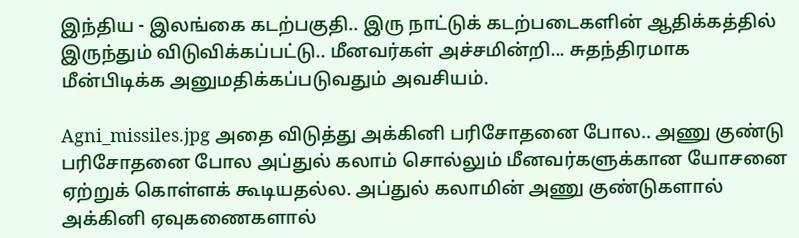இந்திய - இலங்கை கடற்பகுதி.. இரு நாட்டுக் கடற்படைகளின் ஆதிக்கத்தில் இருந்தும் விடுவிக்கப்பட்டு.. மீனவர்கள் அச்சமின்றி... சுதந்திரமாக மீன்பிடிக்க அனுமதிக்கப்படுவதும் அவசியம்.

Agni_missiles.jpg அதை விடுத்து அக்கினி பரிசோதனை போல.. அணு குண்டு பரிசோதனை போல அப்துல் கலாம் சொல்லும் மீனவர்களுக்கான யோசனை ஏற்றுக் கொள்ளக் கூடியதல்ல. அப்துல் கலாமின் அணு குண்டுகளால் அக்கினி ஏவுகணைகளால்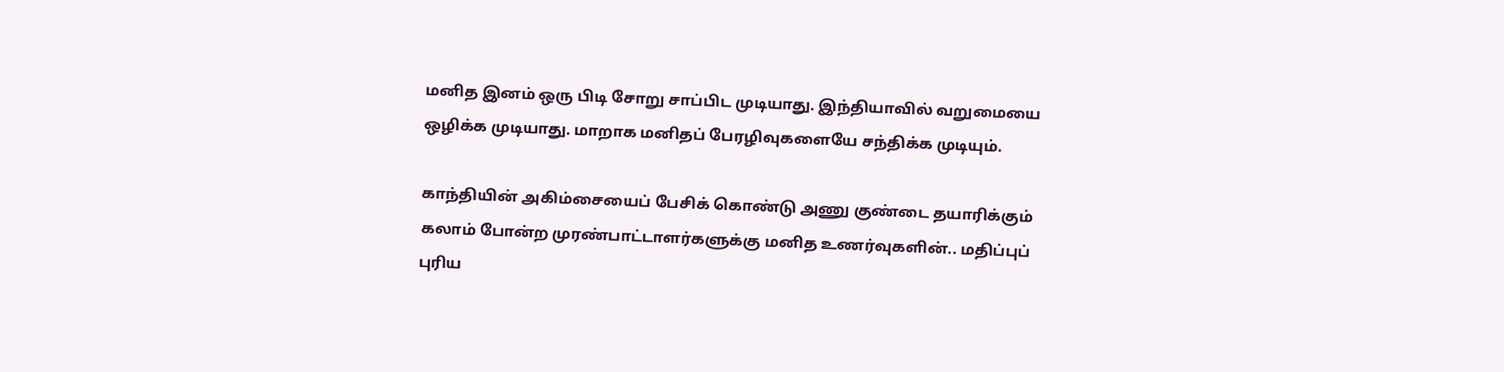மனித இனம் ஒரு பிடி சோறு சாப்பிட முடியாது. இந்தியாவில் வறுமையை ஒழிக்க முடியாது. மாறாக மனிதப் பேரழிவுகளையே சந்திக்க முடியும்.

காந்தியின் அகிம்சையைப் பேசிக் கொண்டு அணு குண்டை தயாரிக்கும் கலாம் போன்ற முரண்பாட்டாளர்களுக்கு மனித உணர்வுகளின்.. மதிப்புப் புரிய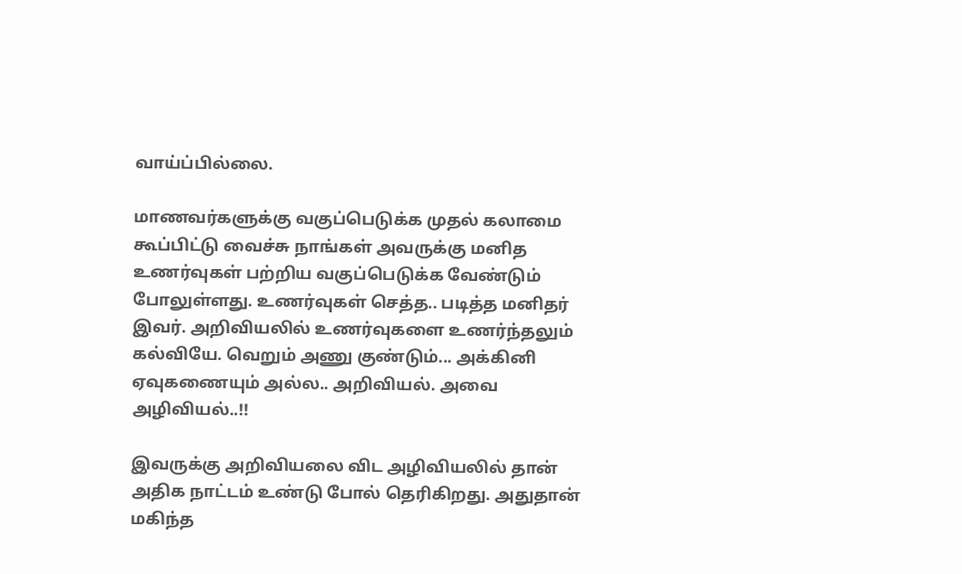வாய்ப்பில்லை.

மாணவர்களுக்கு வகுப்பெடுக்க முதல் கலாமை கூப்பிட்டு வைச்சு நாங்கள் அவருக்கு மனித உணர்வுகள் பற்றிய வகுப்பெடுக்க வேண்டும் போலுள்ளது. உணர்வுகள் செத்த.. படித்த மனிதர் இவர். அறிவியலில் உணர்வுகளை உணர்ந்தலும் கல்வியே. வெறும் அணு குண்டும்... அக்கினி ஏவுகணையும் அல்ல.. அறிவியல். அவை அழிவியல்..!!

இவருக்கு அறிவியலை விட அழிவியலில் தான் அதிக நாட்டம் உண்டு போல் தெரிகிறது. அதுதான் மகிந்த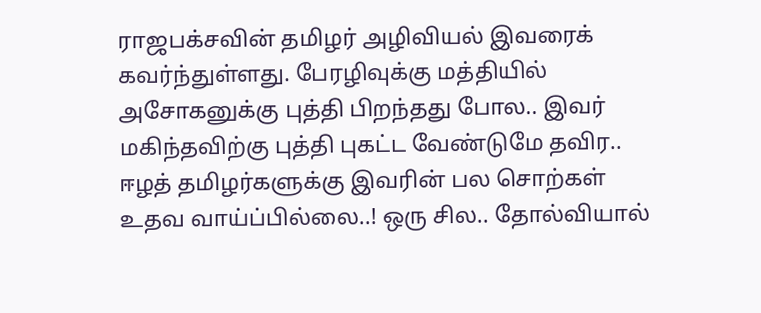ராஜபக்சவின் தமிழர் அழிவியல் இவரைக் கவர்ந்துள்ளது. பேரழிவுக்கு மத்தியில் அசோகனுக்கு புத்தி பிறந்தது போல.. இவர் மகிந்தவிற்கு புத்தி புகட்ட வேண்டுமே தவிர.. ஈழத் தமிழர்களுக்கு இவரின் பல சொற்கள் உதவ வாய்ப்பில்லை..! ஒரு சில.. தோல்வியால்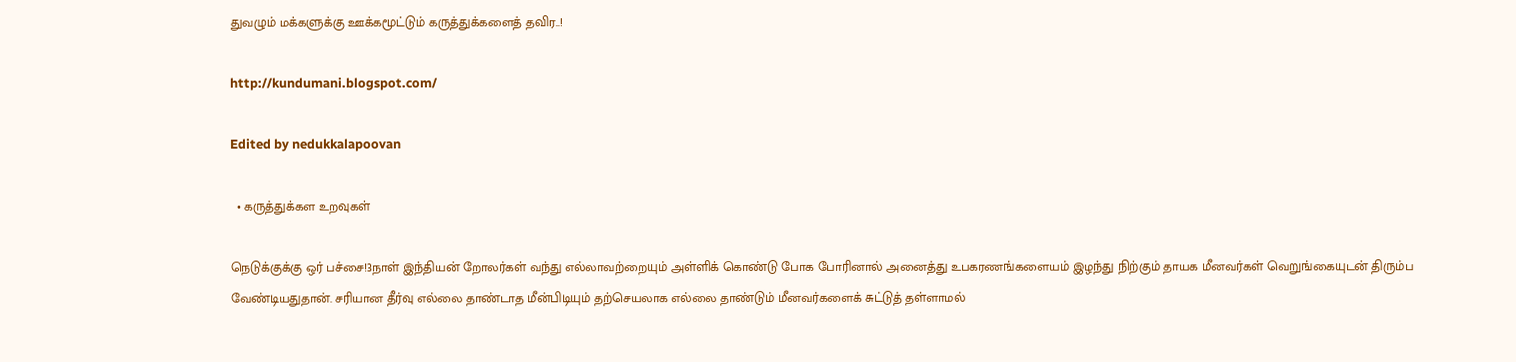துவழும் மக்களுக்கு ஊக்கமூட்டும் கருத்துக்களைத் தவிர..!

http://kundumani.blogspot.com/

Edited by nedukkalapoovan

  • கருத்துக்கள உறவுகள்

நெடுக்குக்கு ஒர் பச்சை!3நாள் இந்தியன் றோலர்கள் வந்து எல்லாவற்றையும் அள்ளிக் கொண்டு போக போரினால் அனைத்து உபகரணங்களையம் இழந்து நிற்கும் தாயக மீனவர்கள் வெறுங்கையுடன் திரும்ப வேண்டியதுதான். சரியான தீர்வு எல்லை தாண்டாத மீன்பிடியும் தற்செயலாக எல்லை தாண்டும் மீனவர்களைக் சுட்டுத் தள்ளாமல்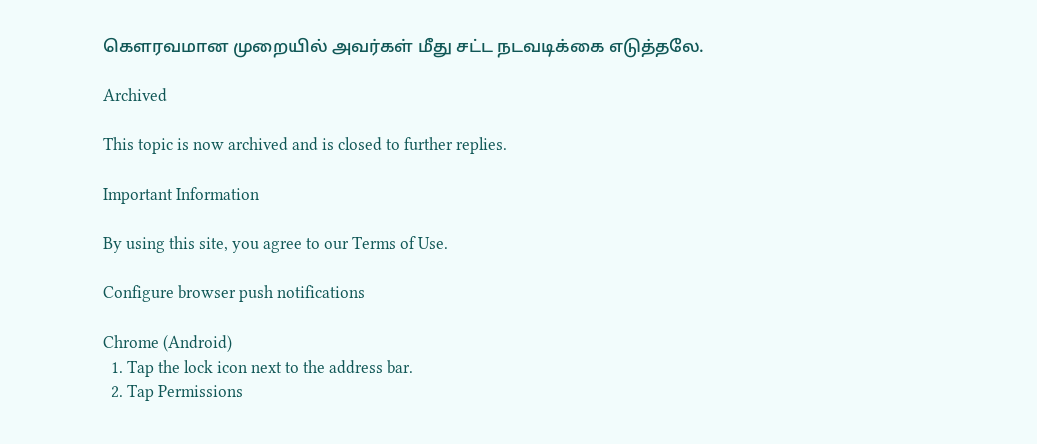கௌரவமான முறையில் அவர்கள் மீது சட்ட நடவடிக்கை எடுத்தலே.

Archived

This topic is now archived and is closed to further replies.

Important Information

By using this site, you agree to our Terms of Use.

Configure browser push notifications

Chrome (Android)
  1. Tap the lock icon next to the address bar.
  2. Tap Permissions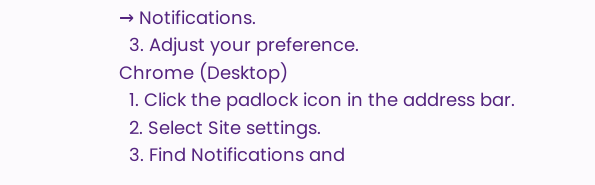→ Notifications.
  3. Adjust your preference.
Chrome (Desktop)
  1. Click the padlock icon in the address bar.
  2. Select Site settings.
  3. Find Notifications and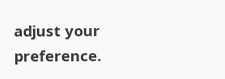adjust your preference.